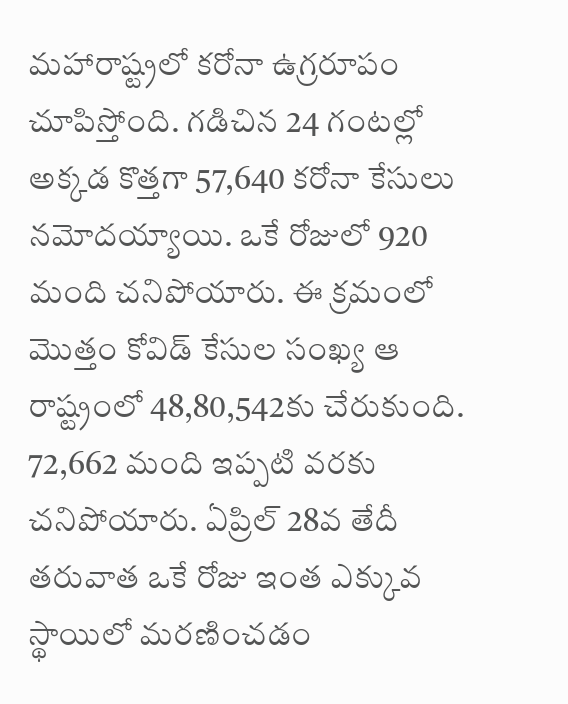మహారాష్ట్రలో కరోనా ఉగ్రరూపం చూపిస్తోంది. గడిచిన 24 గంటల్లో అక్కడ కొత్తగా 57,640 కరోనా కేసులు నమోదయ్యాయి. ఒకే రోజులో 920 మంది చనిపోయారు. ఈ క్రమంలో మొత్తం కోవిడ్ కేసుల సంఖ్య ఆ రాష్ట్రంలో 48,80,542కు చేరుకుంది. 72,662 మంది ఇప్పటి వరకు చనిపోయారు. ఏప్రిల్ 28వ తేదీ తరువాత ఒకే రోజు ఇంత ఎక్కువ స్థాయిలో మరణించడం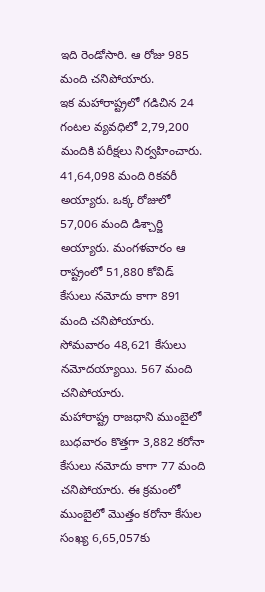ఇది రెండోసారి. ఆ రోజు 985 మంది చనిపోయారు.
ఇక మహారాష్ట్రలో గడిచిన 24 గంటల వ్యవధిలో 2,79,200 మందికి పరీక్షలు నిర్వహించారు. 41,64,098 మంది రికవరీ అయ్యారు. ఒక్క రోజులో 57,006 మంది డిశ్చార్జి అయ్యారు. మంగళవారం ఆ రాష్ట్రంలో 51,880 కోవిడ్ కేసులు నమోదు కాగా 891 మంది చనిపోయారు. సోమవారం 48,621 కేసులు నమోదయ్యాయి. 567 మంది చనిపోయారు.
మహారాష్ట్ర రాజధాని ముంబైలో బుధవారం కొత్తగా 3,882 కరోనా కేసులు నమోదు కాగా 77 మంది చనిపోయారు. ఈ క్రమంలో ముంబైలో మొత్తం కరోనా కేసుల సంఖ్య 6,65,057కు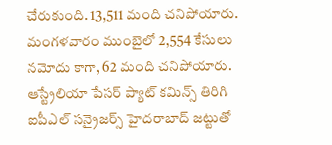చేరుకుంది. 13,511 మంది చనిపోయారు. మంగళవారం ముంబైలో 2,554 కేసులు నమోదు కాగా, 62 మంది చనిపోయారు.
ఆస్ట్రేలియా పేసర్ ప్యాట్ కమిన్స్ తిరిగి ఐపీఎల్ సన్రైజర్స్ హైదరాబాద్ జట్టుతో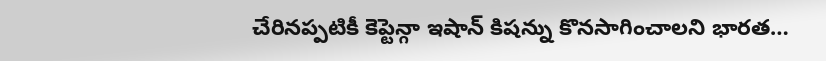చేరినప్పటికీ కెప్టెన్గా ఇషాన్ కిషన్ను కొనసాగించాలని భారత…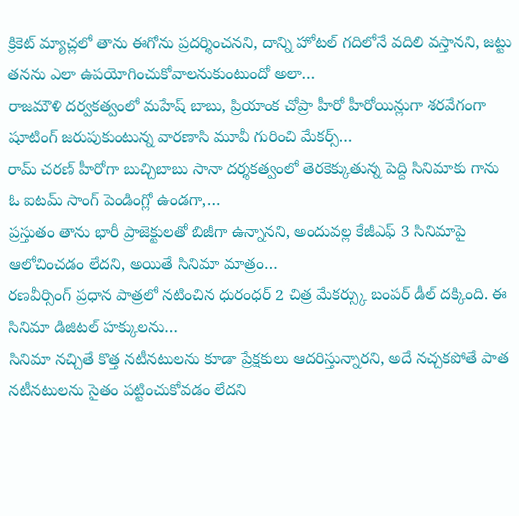క్రికెట్ మ్యాచ్లలో తాను ఈగోను ప్రదర్శించనని, దాన్ని హోటల్ గదిలోనే వదిలి వస్తానని, జట్టు తనను ఎలా ఉపయోగించుకోవాలనుకుంటుందో అలా…
రాజమౌళి దర్వకత్వంలో మహేష్ బాబు, ప్రియాంక చోప్రా హీరో హీరోయిన్లుగా శరవేగంగా షూటింగ్ జరుపుకుంటున్న వారణాసి మూవీ గురించి మేకర్స్…
రామ్ చరణ్ హీరోగా బుచ్చిబాబు సానా దర్శకత్వంలో తెరకెక్కుతున్న పెద్ది సినిమాకు గాను ఓ ఐటమ్ సాంగ్ పెండింగ్లో ఉండగా,…
ప్రస్తుతం తాను భారీ ప్రాజెక్టులతో బిజీగా ఉన్నానని, అందువల్ల కేజీఎఫ్ 3 సినిమాపై ఆలోచించడం లేదని, అయితే సినిమా మాత్రం…
రణవీర్సింగ్ ప్రధాన పాత్రలో నటించిన ధురంధర్ 2 చిత్ర మేకర్స్కు బంపర్ డీల్ దక్కింది. ఈ సినిమా డిజిటల్ హక్కులను…
సినిమా నచ్చితే కొత్త నటీనటులను కూడా ప్రేక్షకులు ఆదరిస్తున్నారని, అదే నచ్చకపోతే పాత నటీనటులను సైతం పట్టించుకోవడం లేదని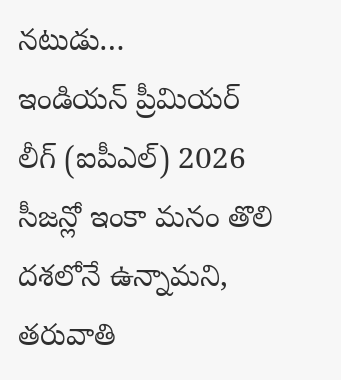నటుడు…
ఇండియన్ ప్రీమియర్ లీగ్ (ఐపీఎల్) 2026 సీజన్లో ఇంకా మనం తొలి దశలోనే ఉన్నామని, తరువాతి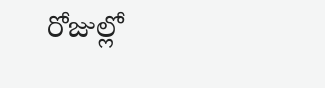రోజుల్లో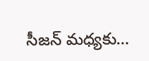సీజన్ మధ్యకు…